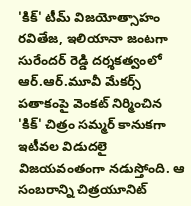'కిక్' టీమ్ విజయోత్సాహం
రవితేజ, ఇలియానా జంటగా సురేందర్ రెడ్డి దర్శకత్వంలో ఆర్.ఆర్.మూవీ మేకర్స్ పతాకంపై వెంకట్ నిర్మించిన 'కిక్' చిత్రం సమ్మర్ కానుకగా ఇటీవల విడుదలై విజయవంతంగా నడుస్తోంది. ఆ సంబరాన్ని చిత్రయూనిట్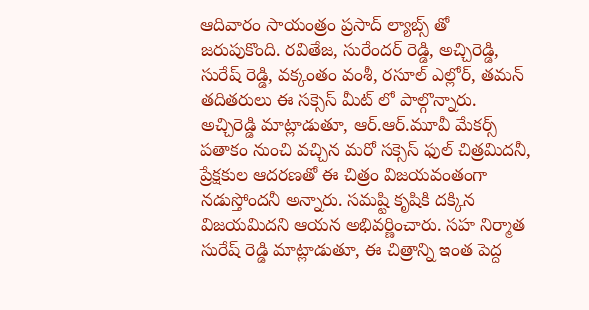ఆదివారం సాయంత్రం ప్రసాద్ ల్యాబ్స్ తో జరుపుకొంది. రవితేజ, సురేందర్ రెడ్డి, అచ్చిరెడ్డి, సురేష్ రెడ్డి, వక్కంతం వంశీ, రసూల్ ఎల్లోర్, తమన్ తదితరులు ఈ సక్సెస్ మీట్ లో పాల్గొన్నారు.
అచ్చిరెడ్డి మాట్లాడుతూ, ఆర్.ఆర్.మూవీ మేకర్స్ పతాకం నుంచి వచ్చిన మరో సక్సెస్ ఫుల్ చిత్రమిదనీ, ప్రేక్షకుల ఆదరణతో ఈ చిత్రం విజయవంతంగా నడుస్తోందనీ అన్నారు. సమష్టి కృషికి దక్కిన విజయమిదని ఆయన అభివర్ణించారు. సహ నిర్మాత సురేష్ రెడ్డి మాట్లాడుతూ, ఈ చిత్రాన్ని ఇంత పెద్ద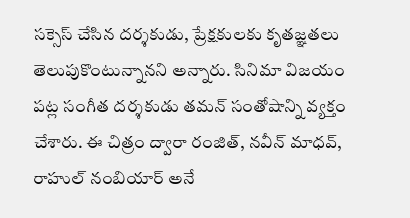సక్సెస్ చేసిన దర్శకుడు, ప్రేక్షకులకు కృతజ్ఞతలు తెలుపుకొంటున్నానని అన్నారు. సినిమా విజయం పట్ల సంగీత దర్శకుడు తమన్ సంతోషాన్ని వ్యక్తం చేశారు. ఈ చిత్రం ద్వారా రంజిత్, నవీన్ మాధవ్, రాహుల్ నంబియార్ అనే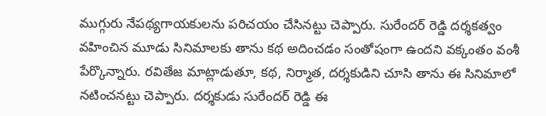ముగ్గురు నేపథ్యగాయకులను పరిచయం చేసినట్టు చెప్పారు. సురేందర్ రెడ్డి దర్శకత్వం వహించిన మూడు సినిమాలకు తాను కథ అదించడం సంతోషంగా ఉందని వక్కంతం వంశీ పేర్కొన్నారు. రవితేజ మాట్లాడుతూ, కథ, నిర్మాత, దర్శకుడిని చూసి తాను ఈ సినిమాలో నటించనట్టు చెప్పారు. దర్శకుడు సురేందర్ రెడ్డి ఈ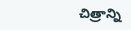చిత్రాన్ని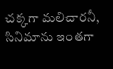చక్కగా మలిచారనీ, సినిమాను ఇంతగా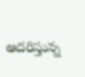ఆదరిస్తున్న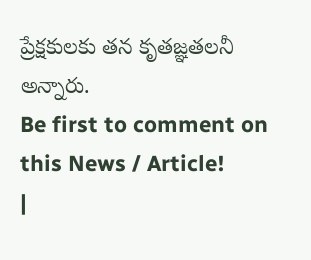ప్రేక్షకులకు తన కృతజ్ఞతలనీ అన్నారు.
Be first to comment on this News / Article!
|